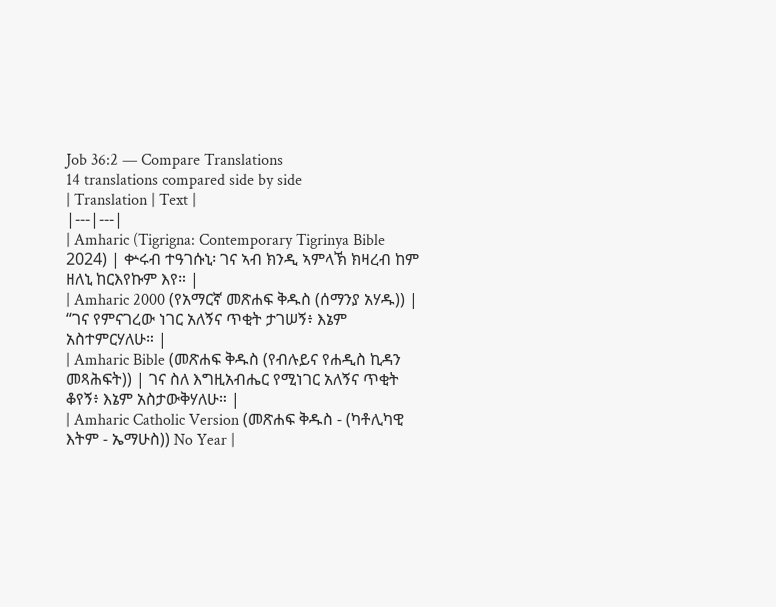Job 36:2 — Compare Translations
14 translations compared side by side
| Translation | Text |
|---|---|
| Amharic (Tigrigna: Contemporary Tigrinya Bible 2024) | ቍሩብ ተዓገሱኒ፡ ገና ኣብ ክንዲ ኣምላኽ ክዛረብ ከም ዘለኒ ከርእየኩም እየ። |
| Amharic 2000 (የአማርኛ መጽሐፍ ቅዱስ (ሰማንያ አሃዱ)) | “ገና የምናገረው ነገር አለኝና ጥቂት ታገሠኝ፥ እኔም አስተምርሃለሁ። |
| Amharic Bible (መጽሐፍ ቅዱስ (የብሉይና የሐዲስ ኪዳን መጻሕፍት)) | ገና ስለ እግዚአብሔር የሚነገር አለኝና ጥቂት ቆየኝ፥ እኔም አስታውቅሃለሁ። |
| Amharic Catholic Version (መጽሐፍ ቅዱስ - (ካቶሊካዊ እትም - ኤማሁስ)) No Year |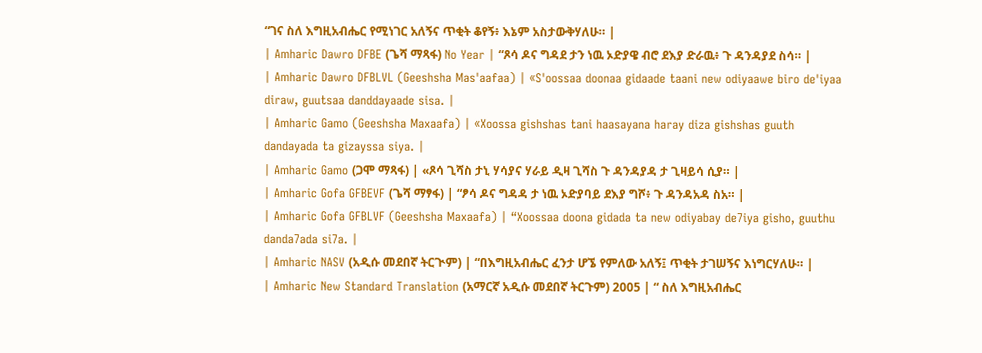“ገና ስለ እግዚአብሔር የሚነገር አለኝና ጥቂት ቆየኝ፥ እኔም አስታውቅሃለሁ። |
| Amharic Dawro DFBE (ጌሻ ማጻፋ) No Year | “ጾሳ ዶና ግዳደ ታን ነዉ ኦድያዌ ብሮ ደእያ ድራዉ፥ ጉ ዳንዳያደ ስሳ። |
| Amharic Dawro DFBLVL (Geeshsha Mas'aafaa) | «S'oossaa doonaa gidaade taani new odiyaawe biro de'iyaa diraw, guutsaa danddayaade sisa. |
| Amharic Gamo (Geeshsha Maxaafa) | «Xoossa gishshas tani haasayana haray diza gishshas guuth dandayada ta gizayssa siya. |
| Amharic Gamo (ጋሞ ማጻፋ) | «ጾሳ ጊሻስ ታኒ ሃሳያና ሃራይ ዲዛ ጊሻስ ጉ ዳንዳያዳ ታ ጊዛይሳ ሲያ። |
| Amharic Gofa GFBEVF (ጌሻ ማፃፋ) | “ፆሳ ዶና ግዳዳ ታ ነዉ ኦድያባይ ደእያ ግሾ፥ ጉ ዳንዳአዳ ስአ። |
| Amharic Gofa GFBLVF (Geeshsha Maxaafa) | “Xoossaa doona gidada ta new odiyabay de7iya gisho, guuthu danda7ada si7a. |
| Amharic NASV (አዲሱ መደበኛ ትርጒም) | “በእግዚአብሔር ፈንታ ሆኜ የምለው አለኝ፤ ጥቂት ታገሠኝና እነግርሃለሁ። |
| Amharic New Standard Translation (አማርኛ አዲሱ መደበኛ ትርጉም) 2005 | “ ስለ እግዚአብሔር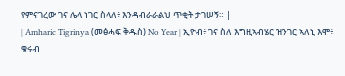የምናገረው ገና ሌላ ነገር ስላለ፥ እንዳብራራልህ ጥቂት ታገሠኝ። |
| Amharic Tigrinya (መፅሓፍ ቅዱስ) No Year | ኢዮብ፥ ገና ስለ እግዚኣብሄር ዝንገር ኣለኒ እሞ፥ ቁሩብ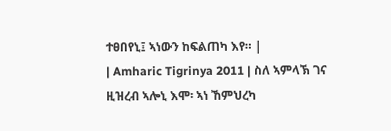ተፀበየኒ፤ ኣነውን ከፍልጠካ እየ። |
| Amharic Tigrinya 2011 | ስለ ኣምላኽ ገና ዚዝረብ ኣሎኒ እሞ፡ ኣነ ኸምህረካ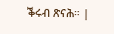ቕሩብ ጽናሕ። |